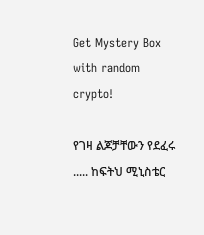Get Mystery Box with random crypto!

የገዛ ልጆቻቸውን የደፈሩ ..... ከፍትህ ሚኒስቴር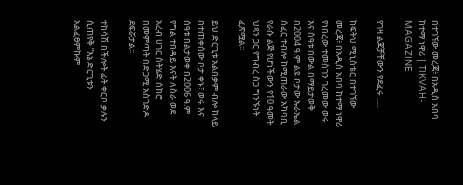በተገኘው መረጃ፥ በአዲስ አበባ ከተማ ነዋሪ | TIKVAH-MAGAZINE

የገዛ ልጆቻቸውን የደፈሩ .....

ከፍትህ ሚኒስቴር በተገኘው መረጃ፥ በአዲስ አበባ ከተማ ነዋሪ የነበረው ተመስገን ገረመው ወሩ እና ሰዓቱ በውል በማይታወቅ በ2004 ዓ.ም ልዩ ቦታው ኡራኤል ሰፈር ተብሎ ከሚጠራው አካባቢ የራሱ ልጅ የሆነችውን የ10 ዓመት ህጻን ጋር የግብረ ስጋ ግንኙነት ፈጽሟል፡፡

ይህ ድርጊቱ አልበቃም ብሎ ከላይ በተጠቀሰው ቦታ ቀኑ፣ ወሩ እና ሰዓቱ በልታወቀ በ2006 ዓ.ም የግል ተበዳይ እናት ለስራ ወደ አረብ ሀገር ስትሄድ ሰክሮ በመምጣት በድጋሚ አስገድዶ ደፍሯታል፡፡

ተከሳሽ በችሎት ፊት ቀርቦ ቃሉን ሲጠየቅ ”እኔ ድርጊቱን አልፈፀምኩም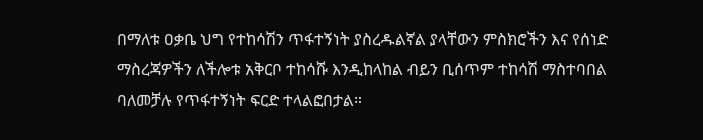በማለቱ ዐቃቤ ህግ የተከሳሽን ጥፋተኝነት ያስረዱልኛል ያላቸውን ምስክሮችን እና የሰነድ ማስረጃዎችን ለችሎቱ አቅርቦ ተከሳሹ እንዲከላከል ብይን ቢሰጥም ተከሳሽ ማስተባበል ባለመቻሉ የጥፋተኝነት ፍርድ ተላልፎበታል።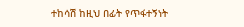ተከሳሽ ከዚህ በፊት የጥፋተኝነት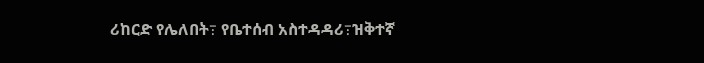ሪከርድ የሌለበት߹ የቤተሰብ አስተዳዳሪ߹ዝቅተኛ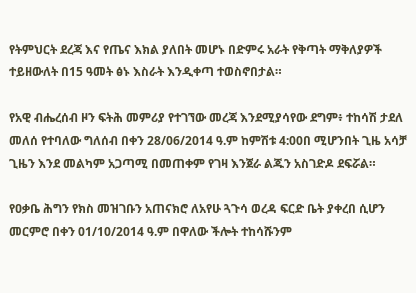የትምህርት ደረጃ እና የጤና እክል ያለበት መሆኑ በድምሩ አራት የቅጣት ማቅለያዎች ተይዘውለት በ15 ዓመት ፅኑ እስራት እንዲቀጣ ተወስኖበታል።

የአዊ ብሔረሰብ ዞን ፍትሕ መምሪያ የተገኘው መረጃ እንደሚያሳየው ደግም፥ ተከሳሽ ታደለ መለሰ የተባለው ግለሰብ በቀን 28/06/2014 ዓ.ም ከምሽቱ 4:00በ ሚሆንበት ጊዜ አሳቻ ጊዜን እንደ መልካም አጋጣሚ በመጠቀም የገዛ እንጀራ ልጁን አስገድዶ ደፍሯል።

የዐቃቤ ሕግን የክስ መዝገቡን አጠናክሮ ለአየሁ ጓጉሳ ወረዳ ፍርድ ቤት ያቀረበ ሲሆን መርምሮ በቀን 01/10/2014 ዓ.ም በዋለው ችሎት ተከሳሹንም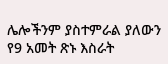ሌሎችንም ያስተምራል ያለውን የ9 አመት ጽኑ እስራት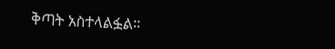ቅጣት አስተላልፏል።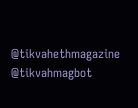@tikvahethmagazine @tikvahmagbot